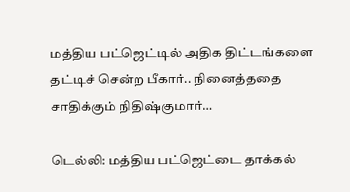மத்திய பட்ஜெட்டில் அதிக திட்டங்களை தட்டிச் சென்ற பீகார்.. நினைத்ததை சாதிக்கும் நிதிஷ்குமார்…

டெல்லி: மத்திய பட்ஜெட்டை தாக்கல்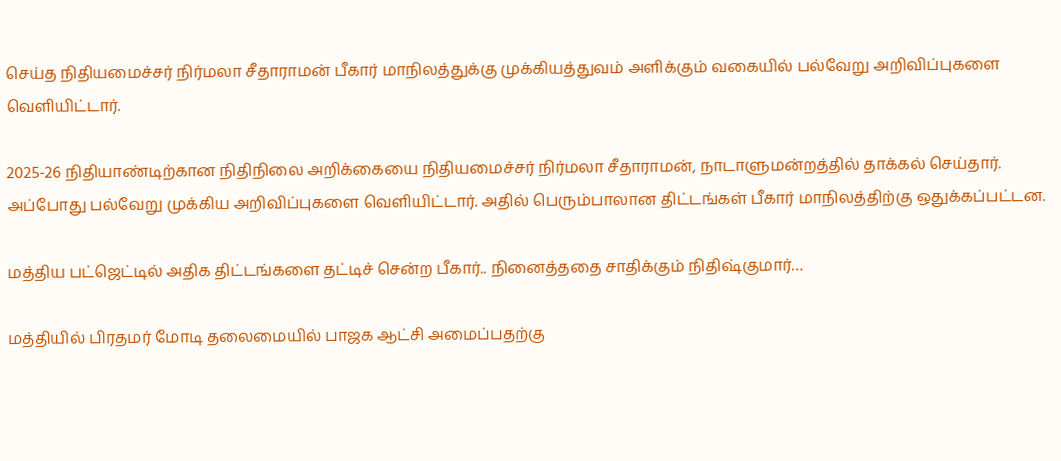செய்த நிதியமைச்சர் நிர்மலா சீதாராமன் பீகார் மாநிலத்துக்கு முக்கியத்துவம் அளிக்கும் வகையில் பல்வேறு அறிவிப்புகளை வெளியிட்டார்.

2025-26 நிதியாண்டிற்கான நிதிநிலை அறிக்கையை நிதியமைச்சர் நிர்மலா சீதாராமன், நாடாளுமன்றத்தில் தாக்கல் செய்தார். அப்போது பல்வேறு முக்கிய அறிவிப்புகளை வெளியிட்டார். அதில் பெரும்பாலான திட்டங்கள் பீகார் மாநிலத்திற்கு ஒதுக்கப்பட்டன.

மத்திய பட்ஜெட்டில் அதிக திட்டங்களை தட்டிச் சென்ற பீகார்.. நினைத்ததை சாதிக்கும் நிதிஷ்குமார்…

மத்தியில் பிரதமர் மோடி தலைமையில் பாஜக ஆட்சி அமைப்பதற்கு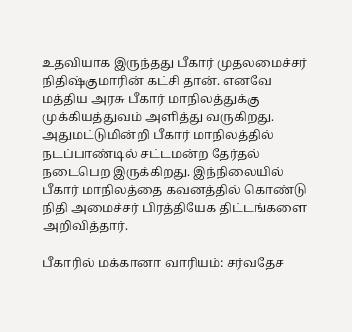உதவியாக இருந்தது பீகார் முதலமைச்சர் நிதிஷ்குமாரின் கட்சி தான். எனவே மத்திய அரசு பீகார் மாநிலத்துக்கு முக்கியத்துவம் அளித்து வருகிறது. அதுமட்டுமின்றி பீகார் மாநிலத்தில் நடப்பாண்டில் சட்டமன்ற தேர்தல் நடைபெற இருக்கிறது. இந்நிலையில் பீகார் மாநிலத்தை கவனத்தில் கொண்டு நிதி அமைச்சர் பிரத்தியேக திட்டங்களை அறிவித்தார்.

பீகாரில் மக்கானா வாரியம்: சர்வதேச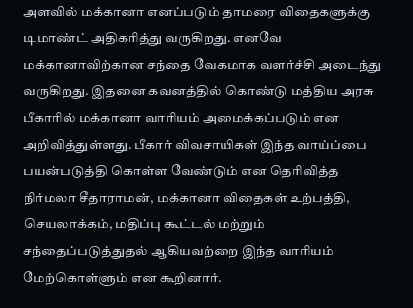அளவில் மக்கானா எனப்படும் தாமரை விதைகளுக்கு டிமாண்ட் அதிகரித்து வருகிறது. எனவே மக்கானாவிற்கான சந்தை வேகமாக வளர்ச்சி அடைந்து வருகிறது. இதனை கவனத்தில் கொண்டு மத்திய அரசு பீகாரில் மக்கானா வாரியம் அமைக்கப்படும் என அறிவித்துள்ளது. பீகார் விவசாயிகள் இந்த வாய்ப்பை பயன்படுத்தி கொள்ள வேண்டும் என தெரிவித்த நிர்மலா சீதாராமன், மக்கானா விதைகள் உற்பத்தி, செயலாக்கம், மதிப்பு கூட்டல் மற்றும் சந்தைப்படுத்துதல் ஆகியவற்றை இந்த வாரியம் மேற்கொள்ளும் என கூறினார்.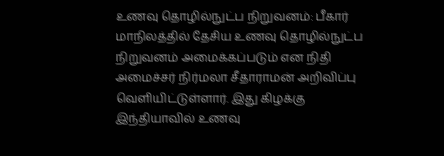உணவு தொழில்நுட்ப நிறுவனம்: பீகார் மாநிலத்தில் தேசிய உணவு தொழில்நுட்ப நிறுவனம் அமைக்கப்படும் என நிதி அமைச்சர் நிர்மலா சீதாராமன் அறிவிப்பு வெளியிட்டுள்ளார். இது கிழக்கு இந்தியாவில் உணவு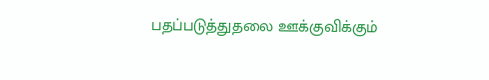பதப்படுத்துதலை ஊக்குவிக்கும்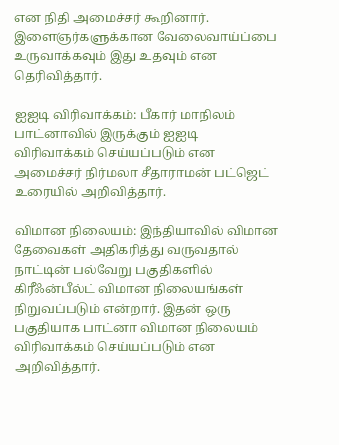என நிதி அமைச்சர் கூறினார். இளைஞர்களுக்கான வேலைவாய்ப்பை உருவாக்கவும் இது உதவும் என தெரிவித்தார்.

ஐஐடி விரிவாக்கம்: பீகார் மாநிலம் பாட்னாவில் இருக்கும் ஐஐடி விரிவாக்கம் செய்யப்படும் என அமைச்சர் நிர்மலா சீதாராமன் பட்ஜெட் உரையில் அறிவித்தார்.

விமான நிலையம்: இந்தியாவில் விமான தேவைகள் அதிகரித்து வருவதால் நாட்டின் பல்வேறு பகுதிகளில் கிரீஃன்பீல்ட் விமான நிலையங்கள் நிறுவப்படும் என்றார். இதன் ஒரு பகுதியாக பாட்னா விமான நிலையம் விரிவாக்கம் செய்யப்படும் என அறிவித்தார்.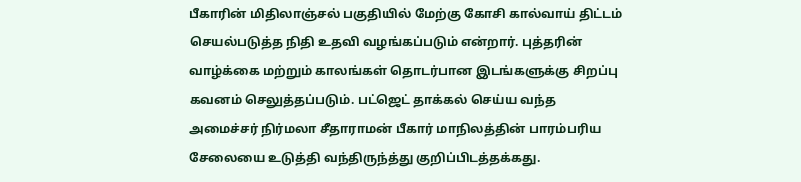பீகாரின் மிதிலாஞ்சல் பகுதியில் மேற்கு கோசி கால்வாய் திட்டம் செயல்படுத்த நிதி உதவி வழங்கப்படும் என்றார். புத்தரின் வாழ்க்கை மற்றும் காலங்கள் தொடர்பான இடங்களுக்கு சிறப்பு கவனம் செலுத்தப்படும். பட்ஜெட் தாக்கல் செய்ய வந்த அமைச்சர் நிர்மலா சீதாராமன் பீகார் மாநிலத்தின் பாரம்பரிய சேலையை உடுத்தி வந்திருந்த்து குறிப்பிடத்தக்கது.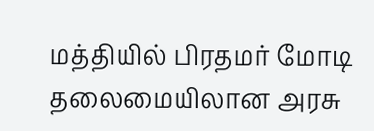மத்தியில் பிரதமர் மோடி தலைமையிலான அரசு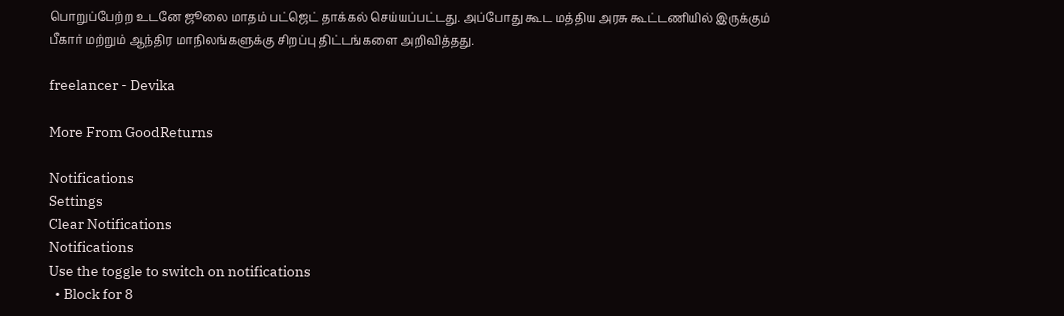பொறுப்பேற்ற உடனே ஜூலை மாதம் பட்ஜெட் தாக்கல் செய்யப்பட்டது. அப்போது கூட மத்திய அரசு கூட்டணியில் இருக்கும் பீகார் மற்றும் ஆந்திர மாநிலங்களுக்கு சிறப்பு திட்டங்களை அறிவித்தது.

freelancer - Devika

More From GoodReturns

Notifications
Settings
Clear Notifications
Notifications
Use the toggle to switch on notifications
  • Block for 8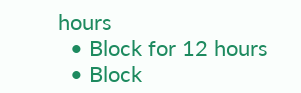hours
  • Block for 12 hours
  • Block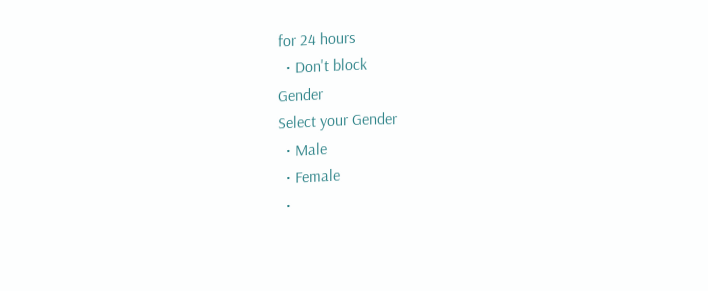for 24 hours
  • Don't block
Gender
Select your Gender
  • Male
  • Female
  •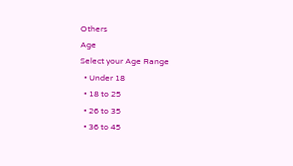Others
Age
Select your Age Range
  • Under 18
  • 18 to 25
  • 26 to 35
  • 36 to 45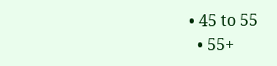• 45 to 55
  • 55+